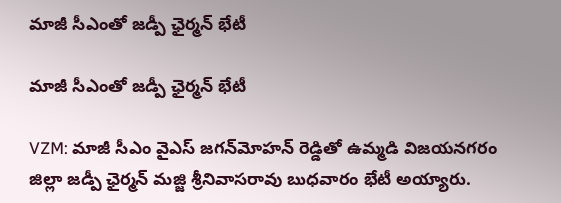మాజీ సీఎంతో జడ్పీ ఛైర్మన్ భేటీ

మాజీ సీఎంతో జడ్పీ ఛైర్మన్ భేటీ

VZM: మాజీ సీఎం వైఎస్ జగన్‌మోహన్ రెడ్డితో ఉమ్మడి విజయనగరం జిల్లా జడ్పీ ఛైర్మన్ మజ్జి శ్రీనివాసరావు బుధవారం భేటీ అయ్యారు.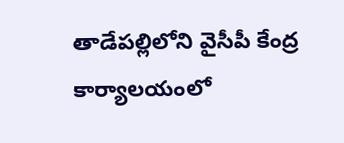తాడేపల్లిలోని వైసీపీ కేంద్ర కార్యాలయంలో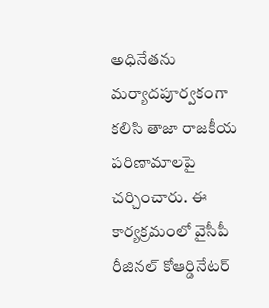అధినేతను మర్యాదపూర్వకంగా కలిసి తాజా రాజకీయ పరిణామాలపై చర్చించారు. ఈ కార్యక్రమంలో వైసీపీ రీజినల్ కోఆర్డినేటర్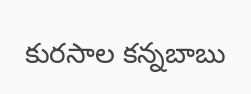కురసాల కన్నబాబు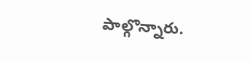పాల్గొన్నారు.